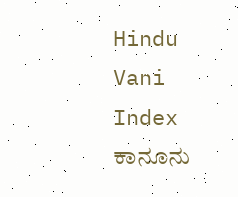Hindu Vani
Index
ಕಾನೂನು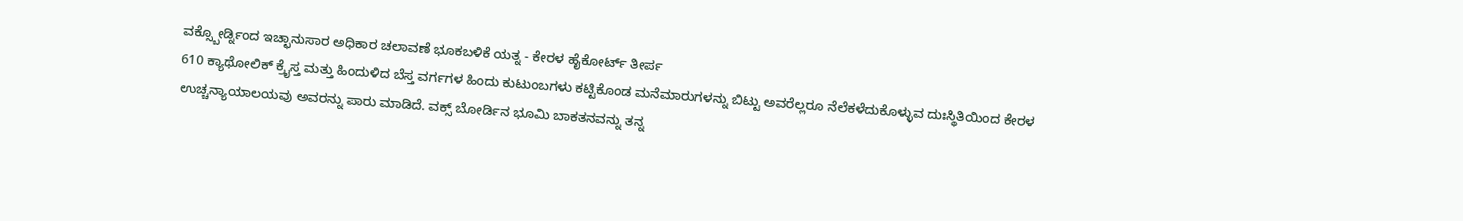ವಕ್ಸ್ಬೋರ್ಡ್ನಿಂದ ಇಚ್ಛಾನುಸಾರ ಅಧಿಕಾರ ಚಲಾವಣೆ ಭೂಕಬಳಿಕೆ ಯತ್ನ - ಕೇರಳ ಹೈಕೋರ್ಟ್ ತೀರ್ಪ
610 ಕ್ಯಾಥೋಲಿಕ್ ಕ್ರೈಸ್ತ ಮತ್ತು ಹಿಂದುಳಿದ ಬೆಸ್ತ ವರ್ಗಗಳ ಹಿಂದು ಕುಟುಂಬಗಳು ಕಟ್ಟಿಕೊಂಡ ಮನೆಮಾರುಗಳನ್ನು ಬಿಟ್ಟು ಅವರೆಲ್ಲರೂ ನೆಲೆಕಳೆದುಕೊಳ್ಳುವ ದುಃಸ್ಥಿತಿಯಿಂದ ಕೇರಳ ಉಚ್ಚನ್ಯಾಯಾಲಯವು ಅವರನ್ನು ಪಾರು ಮಾಡಿದೆ. ವಕ್ಸ್ ಬೋರ್ಡಿನ ಭೂಮಿ ಬಾಕತನವನ್ನು ತನ್ನ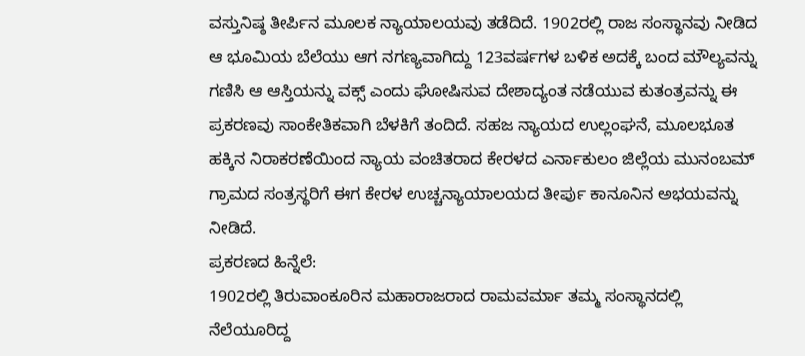ವಸ್ತುನಿಷ್ಠ ತೀರ್ಪಿನ ಮೂಲಕ ನ್ಯಾಯಾಲಯವು ತಡೆದಿದೆ. 1902ರಲ್ಲಿ ರಾಜ ಸಂಸ್ಥಾನವು ನೀಡಿದ ಆ ಭೂಮಿಯ ಬೆಲೆಯು ಆಗ ನಗಣ್ಯವಾಗಿದ್ದು 123ವರ್ಷಗಳ ಬಳಿಕ ಅದಕ್ಕೆ ಬಂದ ಮೌಲ್ಯವನ್ನು ಗಣಿಸಿ ಆ ಆಸ್ತಿಯನ್ನು ವಕ್ಸ್ ಎಂದು ಘೋಷಿಸುವ ದೇಶಾದ್ಯಂತ ನಡೆಯುವ ಕುತಂತ್ರವನ್ನು ಈ ಪ್ರಕರಣವು ಸಾಂಕೇತಿಕವಾಗಿ ಬೆಳಕಿಗೆ ತಂದಿದೆ. ಸಹಜ ನ್ಯಾಯದ ಉಲ್ಲಂಘನೆ, ಮೂಲಭೂತ ಹಕ್ಕಿನ ನಿರಾಕರಣೆಯಿಂದ ನ್ಯಾಯ ವಂಚಿತರಾದ ಕೇರಳದ ಎರ್ನಾಕುಲಂ ಜಿಲ್ಲೆಯ ಮುನಂಬಮ್ ಗ್ರಾಮದ ಸಂತ್ರಸ್ಥರಿಗೆ ಈಗ ಕೇರಳ ಉಚ್ಚನ್ಯಾಯಾಲಯದ ತೀರ್ಪು ಕಾನೂನಿನ ಅಭಯವನ್ನು ನೀಡಿದೆ.
ಪ್ರಕರಣದ ಹಿನ್ನೆಲೆ:
1902ರಲ್ಲಿ ತಿರುವಾಂಕೂರಿನ ಮಹಾರಾಜರಾದ ರಾಮವರ್ಮಾ ತಮ್ಮ ಸಂಸ್ಥಾನದಲ್ಲಿ ನೆಲೆಯೂರಿದ್ದ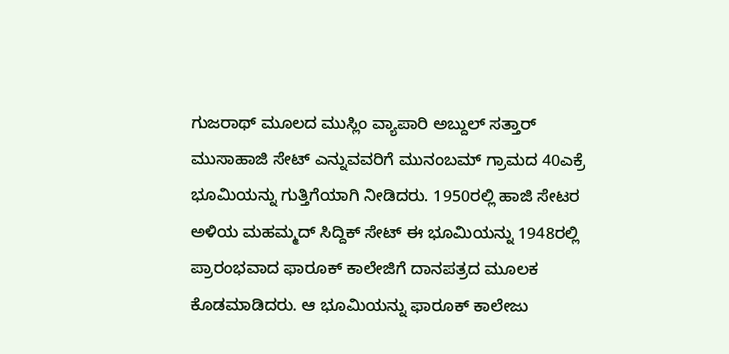ಗುಜರಾಥ್ ಮೂಲದ ಮುಸ್ಲಿಂ ವ್ಯಾಪಾರಿ ಅಬ್ದುಲ್ ಸತ್ತಾರ್ ಮುಸಾಹಾಜಿ ಸೇಟ್ ಎನ್ನುವವರಿಗೆ ಮುನಂಬಮ್ ಗ್ರಾಮದ 40ಎಕ್ರೆ ಭೂಮಿಯನ್ನು ಗುತ್ತಿಗೆಯಾಗಿ ನೀಡಿದರು. 1950ರಲ್ಲಿ ಹಾಜಿ ಸೇಟರ ಅಳಿಯ ಮಹಮ್ಮದ್ ಸಿದ್ದಿಕ್ ಸೇಟ್ ಈ ಭೂಮಿಯನ್ನು 1948ರಲ್ಲಿ ಪ್ರಾರಂಭವಾದ ಫಾರೂಕ್ ಕಾಲೇಜಿಗೆ ದಾನಪತ್ರದ ಮೂಲಕ ಕೊಡಮಾಡಿದರು. ಆ ಭೂಮಿಯನ್ನು ಫಾರೂಕ್ ಕಾಲೇಜು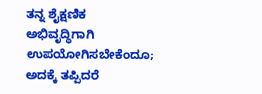ತನ್ನ ಶೈಕ್ಷಣಿಕ ಅಭಿವೃದ್ಧಿಗಾಗಿ ಉಪಯೋಗಿಸಬೇಕೆಂದೂ; ಅದಕ್ಕೆ ತಪ್ಪಿದರೆ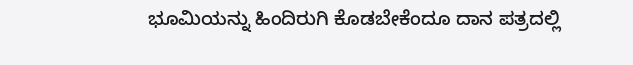ಭೂಮಿಯನ್ನು ಹಿಂದಿರುಗಿ ಕೊಡಬೇಕೆಂದೂ ದಾನ ಪತ್ರದಲ್ಲಿ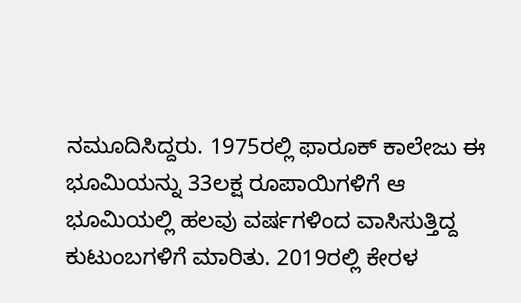ನಮೂದಿಸಿದ್ದರು. 1975ರಲ್ಲಿ ಫಾರೂಕ್ ಕಾಲೇಜು ಈ ಭೂಮಿಯನ್ನು 33ಲಕ್ಷ ರೂಪಾಯಿಗಳಿಗೆ ಆ ಭೂಮಿಯಲ್ಲಿ ಹಲವು ವರ್ಷಗಳಿಂದ ವಾಸಿಸುತ್ತಿದ್ದ ಕುಟುಂಬಗಳಿಗೆ ಮಾರಿತು. 2019ರಲ್ಲಿ ಕೇರಳ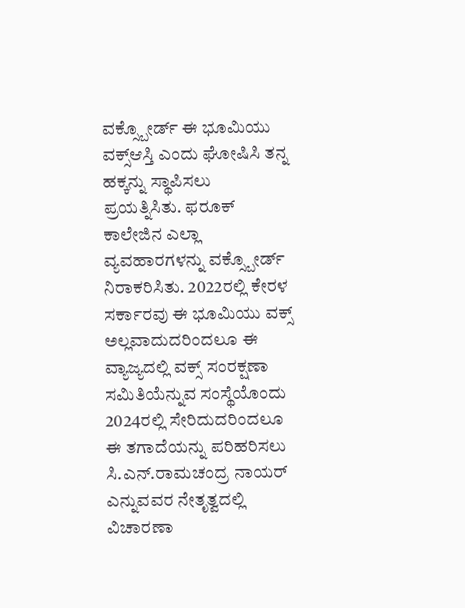ವಕ್ಸ್ಬೋರ್ಡ್ ಈ ಭೂಮಿಯು ವಕ್ಸ್ಆಸ್ತಿ ಎಂದು ಘೋಷಿಸಿ ತನ್ನ ಹಕ್ಕನ್ನು ಸ್ಥಾಪಿಸಲು ಪ್ರಯತ್ನಿಸಿತು. ಫರೂಕ್ ಕಾಲೇಜಿನ ಎಲ್ಲಾ ವ್ಯವಹಾರಗಳನ್ನು ವಕ್ಸ್ಬೋರ್ಡ್ ನಿರಾಕರಿಸಿತು. 2022ರಲ್ಲಿ ಕೇರಳ ಸರ್ಕಾರವು ಈ ಭೂಮಿಯು ವಕ್ಸ್ ಅಲ್ಲವಾದುದರಿಂದಲೂ ಈ ವ್ಯಾಜ್ಯದಲ್ಲಿ ವಕ್ಸ್ ಸಂರಕ್ಷಣಾ ಸಮಿತಿಯೆನ್ನುವ ಸಂಸ್ಥೆಯೊಂದು 2024ರಲ್ಲಿ ಸೇರಿದುದರಿಂದಲೂ ಈ ತಗಾದೆಯನ್ನು ಪರಿಹರಿಸಲು ಸಿ.ಎನ್.ರಾಮಚಂದ್ರ ನಾಯರ್ ಎನ್ನುವವರ ನೇತೃತ್ವದಲ್ಲಿ ವಿಚಾರಣಾ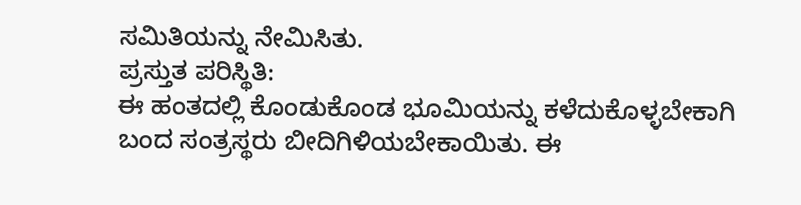ಸಮಿತಿಯನ್ನು ನೇಮಿಸಿತು.
ಪ್ರಸ್ತುತ ಪರಿಸ್ಥಿತಿ:
ಈ ಹಂತದಲ್ಲಿ ಕೊಂಡುಕೊಂಡ ಭೂಮಿಯನ್ನು ಕಳೆದುಕೊಳ್ಳಬೇಕಾಗಿ ಬಂದ ಸಂತ್ರಸ್ಥರು ಬೀದಿಗಿಳಿಯಬೇಕಾಯಿತು. ಈ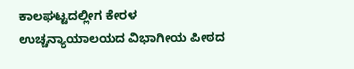ಕಾಲಘಟ್ಟದಲ್ಲೀಗ ಕೇರಳ ಉಚ್ಚನ್ಯಾಯಾಲಯದ ವಿಭಾಗೀಯ ಪೀಠದ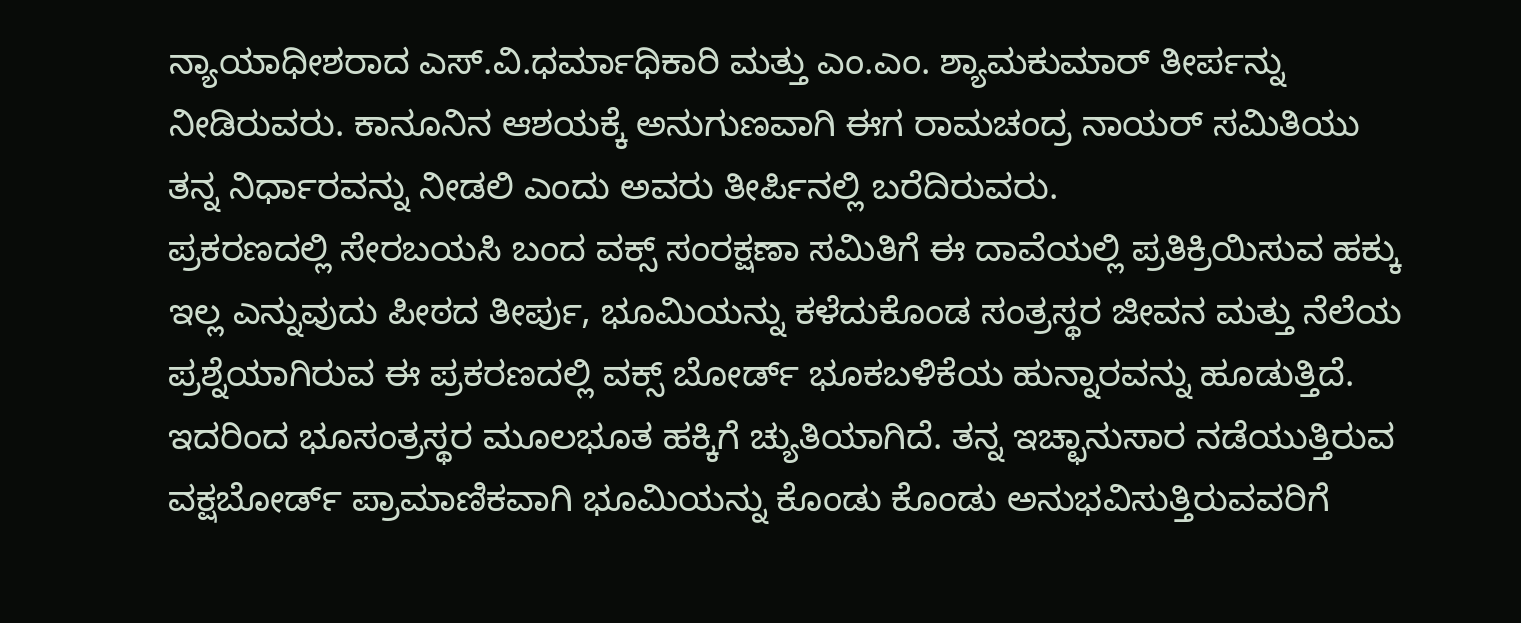ನ್ಯಾಯಾಧೀಶರಾದ ಎಸ್.ವಿ.ಧರ್ಮಾಧಿಕಾರಿ ಮತ್ತು ಎಂ.ಎಂ. ಶ್ಯಾಮಕುಮಾರ್ ತೀರ್ಪನ್ನು ನೀಡಿರುವರು. ಕಾನೂನಿನ ಆಶಯಕ್ಕೆ ಅನುಗುಣವಾಗಿ ಈಗ ರಾಮಚಂದ್ರ ನಾಯರ್ ಸಮಿತಿಯು ತನ್ನ ನಿರ್ಧಾರವನ್ನು ನೀಡಲಿ ಎಂದು ಅವರು ತೀರ್ಪಿನಲ್ಲಿ ಬರೆದಿರುವರು.
ಪ್ರಕರಣದಲ್ಲಿ ಸೇರಬಯಸಿ ಬಂದ ವಕ್ಸ್ ಸಂರಕ್ಷಣಾ ಸಮಿತಿಗೆ ಈ ದಾವೆಯಲ್ಲಿ ಪ್ರತಿಕ್ರಿಯಿಸುವ ಹಕ್ಕು ಇಲ್ಲ ಎನ್ನುವುದು ಪೀಠದ ತೀರ್ಪು, ಭೂಮಿಯನ್ನು ಕಳೆದುಕೊಂಡ ಸಂತ್ರಸ್ಥರ ಜೀವನ ಮತ್ತು ನೆಲೆಯ ಪ್ರಶ್ನೆಯಾಗಿರುವ ಈ ಪ್ರಕರಣದಲ್ಲಿ ವಕ್ಸ್ ಬೋರ್ಡ್ ಭೂಕಬಳಿಕೆಯ ಹುನ್ನಾರವನ್ನು ಹೂಡುತ್ತಿದೆ. ಇದರಿಂದ ಭೂಸಂತ್ರಸ್ಥರ ಮೂಲಭೂತ ಹಕ್ಕಿಗೆ ಚ್ಯುತಿಯಾಗಿದೆ. ತನ್ನ ಇಚ್ಛಾನುಸಾರ ನಡೆಯುತ್ತಿರುವ ವಕ್ಷಬೋರ್ಡ್ ಪ್ರಾಮಾಣಿಕವಾಗಿ ಭೂಮಿಯನ್ನು ಕೊಂಡು ಕೊಂಡು ಅನುಭವಿಸುತ್ತಿರುವವರಿಗೆ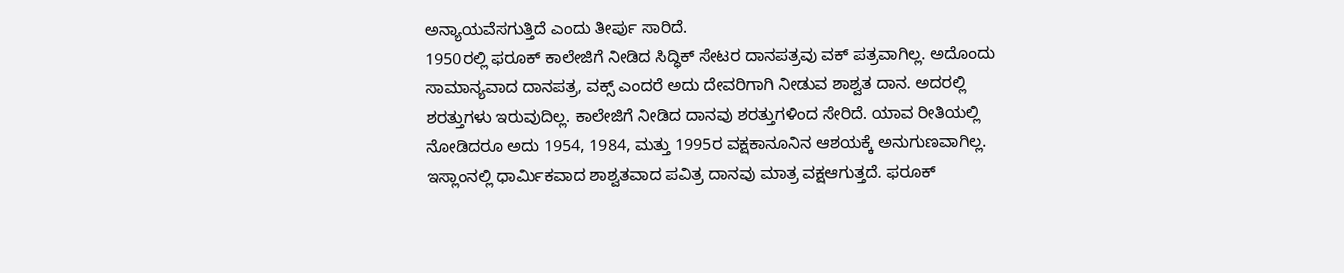ಅನ್ಯಾಯವೆಸಗುತ್ತಿದೆ ಎಂದು ತೀರ್ಪು ಸಾರಿದೆ.
1950ರಲ್ಲಿ ಫರೂಕ್ ಕಾಲೇಜಿಗೆ ನೀಡಿದ ಸಿದ್ಧಿಕ್ ಸೇಟರ ದಾನಪತ್ರವು ವಕ್ ಪತ್ರವಾಗಿಲ್ಲ. ಅದೊಂದು ಸಾಮಾನ್ಯವಾದ ದಾನಪತ್ರ, ವಕ್ಸ್ ಎಂದರೆ ಅದು ದೇವರಿಗಾಗಿ ನೀಡುವ ಶಾಶ್ವತ ದಾನ. ಅದರಲ್ಲಿ ಶರತ್ತುಗಳು ಇರುವುದಿಲ್ಲ. ಕಾಲೇಜಿಗೆ ನೀಡಿದ ದಾನವು ಶರತ್ತುಗಳಿಂದ ಸೇರಿದೆ. ಯಾವ ರೀತಿಯಲ್ಲಿ ನೋಡಿದರೂ ಅದು 1954, 1984, ಮತ್ತು 1995ರ ವಕ್ಷಕಾನೂನಿನ ಆಶಯಕ್ಕೆ ಅನುಗುಣವಾಗಿಲ್ಲ. ಇಸ್ಲಾಂನಲ್ಲಿ ಧಾರ್ಮಿಕವಾದ ಶಾಶ್ವತವಾದ ಪವಿತ್ರ ದಾನವು ಮಾತ್ರ ವಕ್ಷಆಗುತ್ತದೆ. ಫರೂಕ್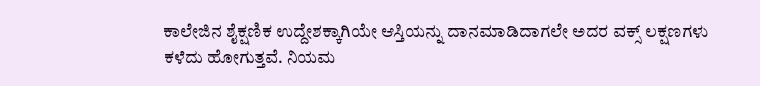ಕಾಲೇಜಿನ ಶೈಕ್ಷಣಿಕ ಉದ್ದೇಶಕ್ಕಾಗಿಯೇ ಆಸ್ತಿಯನ್ನು ದಾನಮಾಡಿದಾಗಲೇ ಅದರ ವಕ್ಸ್ ಲಕ್ಷಣಗಳು ಕಳೆದು ಹೋಗುತ್ತವೆ. ನಿಯಮ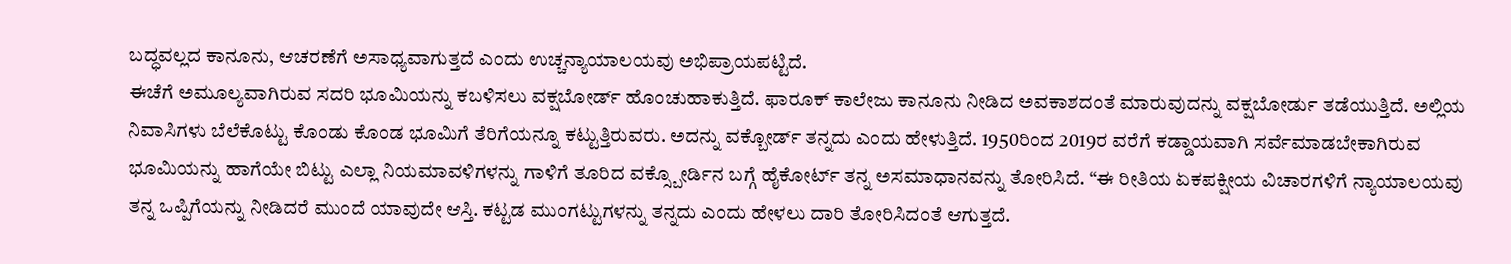ಬದ್ಧವಲ್ಲದ ಕಾನೂನು, ಆಚರಣೆಗೆ ಅಸಾಧ್ಯವಾಗುತ್ತದೆ ಎಂದು ಉಚ್ಚನ್ಯಾಯಾಲಯವು ಅಭಿಪ್ರಾಯಪಟ್ಟಿದೆ.
ಈಚೆಗೆ ಅಮೂಲ್ಯವಾಗಿರುವ ಸದರಿ ಭೂಮಿಯನ್ನು ಕಬಳಿಸಲು ವಕ್ಷಬೋರ್ಡ್ ಹೊಂಚುಹಾಕುತ್ತಿದೆ. ಫಾರೂಕ್ ಕಾಲೇಜು ಕಾನೂನು ನೀಡಿದ ಅವಕಾಶದಂತೆ ಮಾರುವುದನ್ನು ವಕ್ಷಬೋರ್ಡು ತಡೆಯುತ್ತಿದೆ. ಅಲ್ಲಿಯ ನಿವಾಸಿಗಳು ಬೆಲೆಕೊಟ್ಟು ಕೊಂಡು ಕೊಂಡ ಭೂಮಿಗೆ ತೆರಿಗೆಯನ್ನೂ ಕಟ್ಟುತ್ತಿರುವರು. ಅದನ್ನು ವಕ್ಬೋರ್ಡ್ ತನ್ನದು ಎಂದು ಹೇಳುತ್ತಿದೆ. 1950ರಿಂದ 2019ರ ವರೆಗೆ ಕಡ್ಡಾಯವಾಗಿ ಸರ್ವೆಮಾಡಬೇಕಾಗಿರುವ ಭೂಮಿಯನ್ನು ಹಾಗೆಯೇ ಬಿಟ್ಟು ಎಲ್ಲಾ ನಿಯಮಾವಳಿಗಳನ್ನು ಗಾಳಿಗೆ ತೂರಿದ ವಕ್ಸ್ಬೋರ್ಡಿನ ಬಗ್ಗೆ ಹೈಕೋರ್ಟ್ ತನ್ನ ಅಸಮಾಧಾನವನ್ನು ತೋರಿಸಿದೆ. “ಈ ರೀತಿಯ ಏಕಪಕ್ಷೀಯ ವಿಚಾರಗಳಿಗೆ ನ್ಯಾಯಾಲಯವು ತನ್ನ ಒಪ್ಪಿಗೆಯನ್ನು ನೀಡಿದರೆ ಮುಂದೆ ಯಾವುದೇ ಆಸ್ತಿ. ಕಟ್ಟಡ ಮುಂಗಟ್ಟುಗಳನ್ನು ತನ್ನದು ಎಂದು ಹೇಳಲು ದಾರಿ ತೋರಿಸಿದಂತೆ ಆಗುತ್ತದೆ.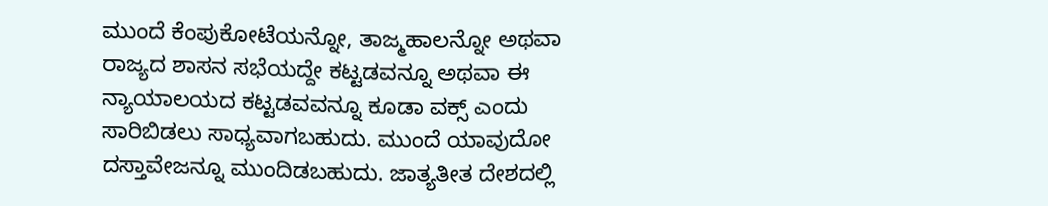ಮುಂದೆ ಕೆಂಪುಕೋಟೆಯನ್ನೋ, ತಾಜ್ಮಹಾಲನ್ನೋ ಅಥವಾ ರಾಜ್ಯದ ಶಾಸನ ಸಭೆಯದ್ದೇ ಕಟ್ಟಡವನ್ನೂ ಅಥವಾ ಈ ನ್ಯಾಯಾಲಯದ ಕಟ್ಟಡವವನ್ನೂ ಕೂಡಾ ವಕ್ಸ್ ಎಂದು ಸಾರಿಬಿಡಲು ಸಾಧ್ಯವಾಗಬಹುದು. ಮುಂದೆ ಯಾವುದೋ ದಸ್ತಾವೇಜನ್ನೂ ಮುಂದಿಡಬಹುದು. ಜಾತ್ಯತೀತ ದೇಶದಲ್ಲಿ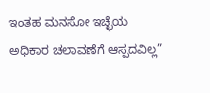ಇಂತಹ ಮನಸೋ ಇಚ್ಛೆಯ ಅಧಿಕಾರ ಚಲಾವಣೆಗೆ ಆಸ್ಪದವಿಲ್ಲ”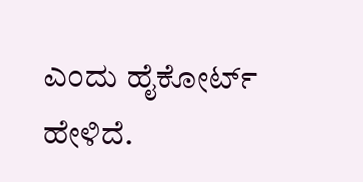ಎಂದು ಹೈಕೋರ್ಟ್ ಹೇಳಿದೆ.